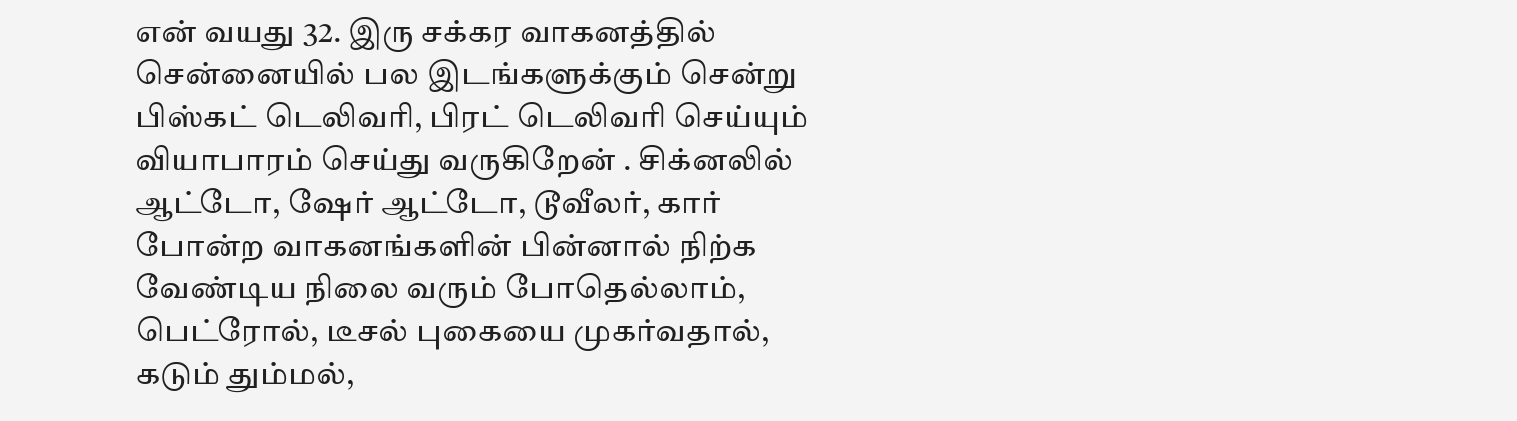என் வயது 32. இரு சக்கர வாகனத்தில் சென்னையில் பல இடங்களுக்கும் சென்று பிஸ்கட் டெலிவரி, பிரட் டெலிவரி செய்யும் வியாபாரம் செய்து வருகிறேன் . சிக்னலில் ஆட்டோ, ஷேர் ஆட்டோ, டூவீலர், கார் போன்ற வாகனங்களின் பின்னால் நிற்க வேண்டிய நிலை வரும் போதெல்லாம், பெட்ரோல், டீசல் புகையை முகர்வதால், கடும் தும்மல்,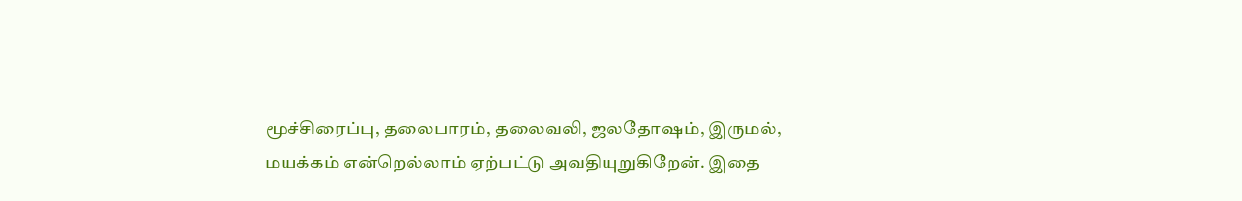மூச்சிரைப்பு, தலைபாரம், தலைவலி, ஜலதோஷம், இருமல், மயக்கம் என்றெல்லாம் ஏற்பட்டு அவதியுறுகிறேன். இதை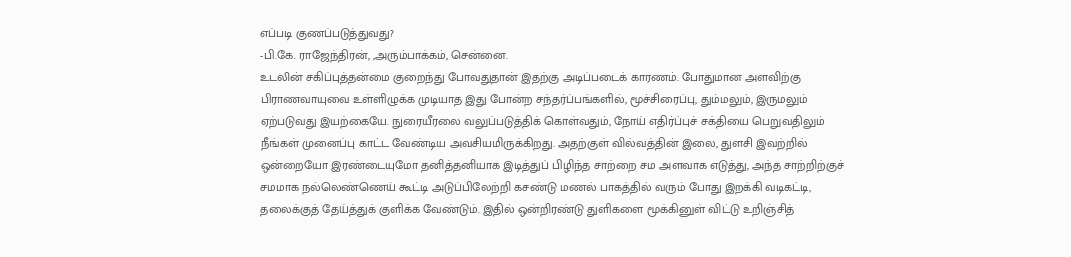எப்படி குணப்படுத்துவது?
-பி.கே. ராஜேந்திரன், ,அரும்பாக்கம், சென்னை.
உடலின் சகிப்புத்தன்மை குறைந்து போவதுதான் இதற்கு அடிப்படைக் காரணம். போதுமான அளவிற்கு பிராணவாயுவை உள்ளிழுக்க முடியாத இது போன்ற சந்தர்ப்பங்களில், மூச்சிரைப்பு, தும்மலும், இருமலும் ஏற்படுவது இயற்கையே. நுரையீரலை வலுப்படுத்திக் கொள்வதும், நோய் எதிர்ப்புச் சக்தியை பெறுவதிலும் நீங்கள் முனைப்பு காட்ட வேண்டிய அவசியமிருக்கிறது. அதற்குள் வில்வத்தின் இலை, துளசி இவற்றில் ஒன்றையோ இரண்டையுமோ தனித்தனியாக இடித்துப் பிழிந்த சாற்றை சம அளவாக எடுத்து, அந்த சாற்றிற்குச் சமமாக நல்லெண்ணெய் கூட்டி அடுப்பிலேற்றி கசண்டு மணல் பாகத்தில் வரும் போது இறக்கி வடிகட்டி, தலைக்குத் தேய்த்துக் குளிக்க வேண்டும். இதில் ஒன்றிரண்டு துளிகளை மூக்கினுள் விட்டு உறிஞ்சித்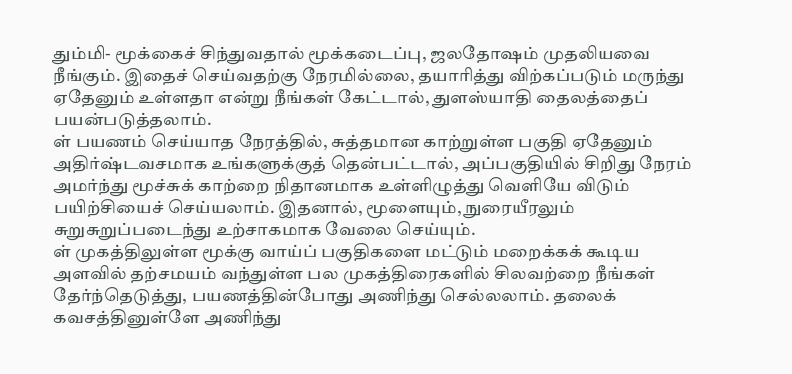தும்மி- மூக்கைச் சிந்துவதால் மூக்கடைப்பு, ஜலதோஷம் முதலியவை நீங்கும். இதைச் செய்வதற்கு நேரமில்லை, தயாரித்து விற்கப்படும் மருந்து ஏதேனும் உள்ளதா என்று நீங்கள் கேட்டால், துளஸ்யாதி தைலத்தைப் பயன்படுத்தலாம்.
ள் பயணம் செய்யாத நேரத்தில், சுத்தமான காற்றுள்ள பகுதி ஏதேனும் அதிர்ஷ்டவசமாக உங்களுக்குத் தென்பட்டால், அப்பகுதியில் சிறிது நேரம் அமர்ந்து மூச்சுக் காற்றை நிதானமாக உள்ளிழுத்து வெளியே விடும் பயிற்சியைச் செய்யலாம். இதனால், மூளையும், நுரையீரலும் சுறுசுறுப்படைந்து உற்சாகமாக வேலை செய்யும்.
ள் முகத்திலுள்ள மூக்கு வாய்ப் பகுதிகளை மட்டும் மறைக்கக் கூடிய அளவில் தற்சமயம் வந்துள்ள பல முகத்திரைகளில் சிலவற்றை நீங்கள் தேர்ந்தெடுத்து, பயணத்தின்போது அணிந்து செல்லலாம். தலைக் கவசத்தினுள்ளே அணிந்து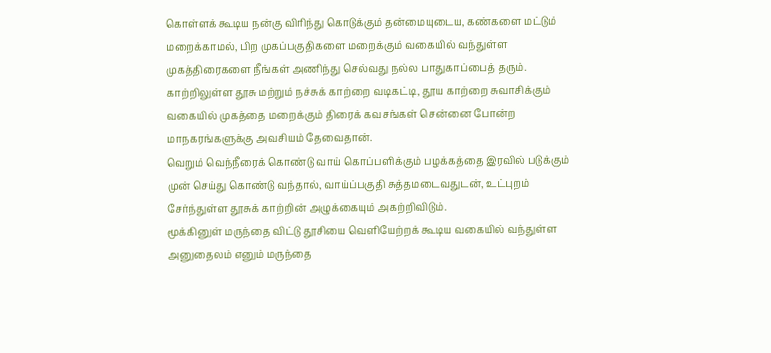கொள்ளக் கூடிய நன்கு விரிந்து கொடுக்கும் தன்மையுடைய, கண்களை மட்டும் மறைக்காமல், பிற முகப்பகுதிகளை மறைக்கும் வகையில் வந்துள்ள முகத்திரைகளை நீங்கள் அணிந்து செல்வது நல்ல பாதுகாப்பைத் தரும். காற்றிலுள்ள தூசு மற்றும் நச்சுக் காற்றை வடிகட்டி, தூய காற்றை சுவாசிக்கும் வகையில் முகத்தை மறைக்கும் திரைக் கவசங்கள் சென்னை போன்ற மாநகரங்களுக்கு அவசியம் தேவைதான்.
வெறும் வெந்நீரைக் கொண்டு வாய் கொப்பளிக்கும் பழக்கத்தை இரவில் படுக்கும் முன் செய்து கொண்டு வந்தால், வாய்ப்பகுதி சுத்தமடைவதுடன், உட்புறம் சேர்ந்துள்ள தூசுக் காற்றின் அழுக்கையும் அகற்றிவிடும்.
மூக்கினுள் மருந்தை விட்டு தூசியை வெளியேற்றக் கூடிய வகையில் வந்துள்ள அனுதைலம் எனும் மருந்தை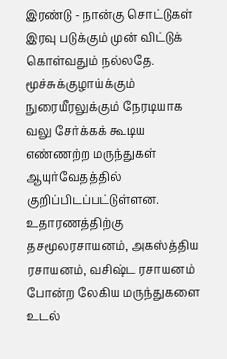இரண்டு - நான்கு சொட்டுகள் இரவு படுக்கும் முன் விட்டுக் கொள்வதும் நல்லதே.
மூச்சுக்குழாய்க்கும் நுரையீரலுக்கும் நேரடியாக வலு சேர்க்கக் கூடிய எண்ணற்ற மருந்துகள் ஆயுர்வேதத்தில் குறிப்பிடப்பட்டுள்ளன. உதாரணத்திற்கு தசமூலரசாயனம், அகஸ்த்திய ரசாயனம், வசிஷ்ட ரசாயனம் போன்ற லேகிய மருந்துகளை உடல்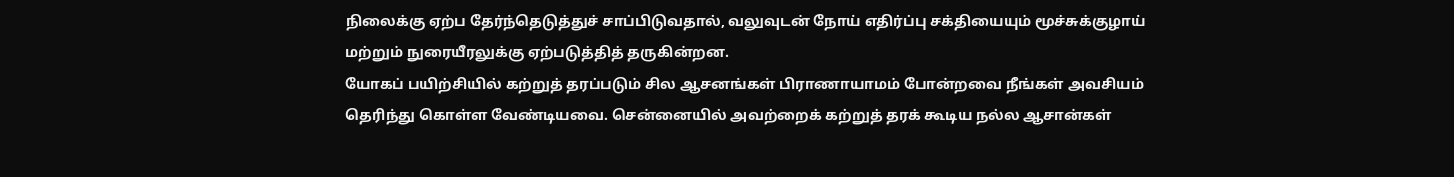நிலைக்கு ஏற்ப தேர்ந்தெடுத்துச் சாப்பிடுவதால், வலுவுடன் நோய் எதிர்ப்பு சக்தியையும் மூச்சுக்குழாய் மற்றும் நுரையீரலுக்கு ஏற்படுத்தித் தருகின்றன.
யோகப் பயிற்சியில் கற்றுத் தரப்படும் சில ஆசனங்கள் பிராணாயாமம் போன்றவை நீங்கள் அவசியம் தெரிந்து கொள்ள வேண்டியவை. சென்னையில் அவற்றைக் கற்றுத் தரக் கூடிய நல்ல ஆசான்கள்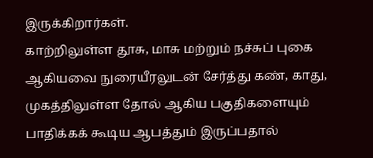இருக்கிறார்கள்.
காற்றிலுள்ள தூசு, மாசு மற்றும் நச்சுப் புகை ஆகியவை நுரையீரலுடன் சேர்த்து கண், காது, முகத்திலுள்ள தோல் ஆகிய பகுதிகளையும் பாதிக்கக் கூடிய ஆபத்தும் இருப்பதால்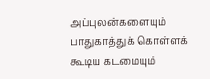அப்புலன்களையும் பாதுகாத்துக் கொள்ளக் கூடிய கடமையும்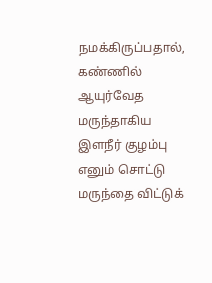நமக்கிருப்பதால், கண்ணில் ஆயுர்வேத மருந்தாகிய இளநீர் குழம்பு எனும் சொட்டு மருந்தை விட்டுக்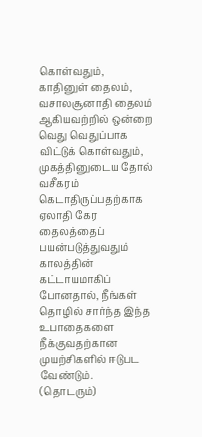கொள்வதும், காதினுள் தைலம், வசாலசூனாதி தைலம் ஆகியவற்றில் ஒன்றை வெது வெதுப்பாக விட்டுக் கொள்வதும், முகத்தினுடைய தோல் வசீகரம் கெடாதிருப்பதற்காக ஏலாதி கேர தைலத்தைப் பயன்படுத்துவதும் காலத்தின் கட்டாயமாகிப் போனதால், நீங்கள் தொழில் சார்ந்த இந்த உபாதைகளை நீக்குவதற்கான முயற்சிகளில் ஈடுபட வேண்டும்.
(தொடரும்)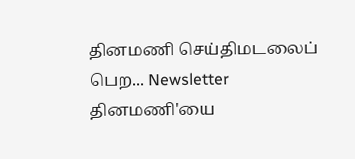தினமணி செய்திமடலைப் பெற... Newsletter
தினமணி'யை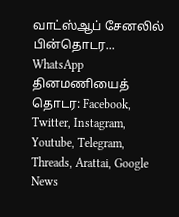வாட்ஸ்ஆப் சேனலில் பின்தொடர... WhatsApp
தினமணியைத் தொடர: Facebook, Twitter, Instagram, Youtube, Telegram, Threads, Arattai, Google News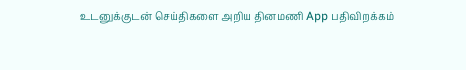உடனுக்குடன் செய்திகளை அறிய தினமணி App பதிவிறக்கம்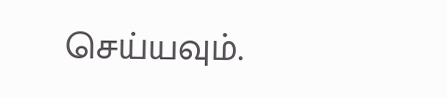செய்யவும்.